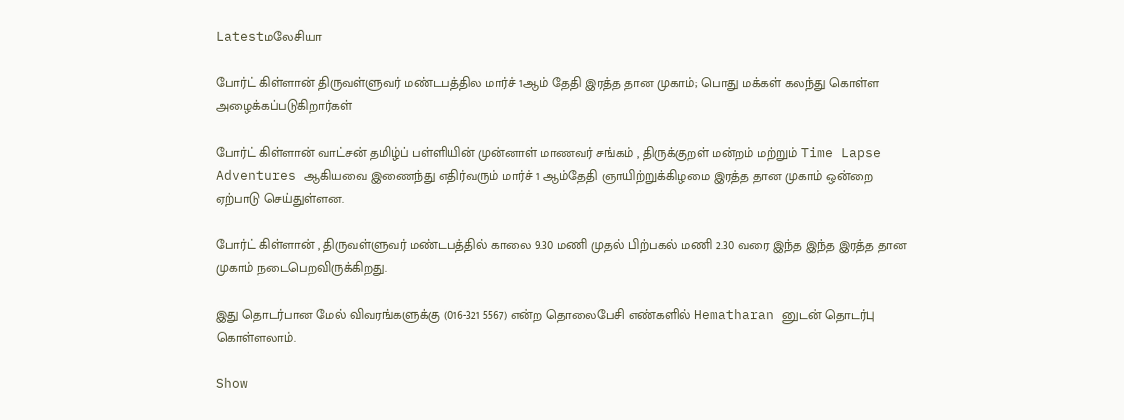Latestமலேசியா

போர்ட் கிள்ளான் திருவள்ளுவர் மண்டபத்தில மார்ச் 1ஆம் தேதி இரத்த தான முகாம்; பொது மக்கள் கலந்து கொள்ள அழைக்கப்படுகிறார்கள்

போர்ட் கிள்ளான் வாட்சன் தமிழ்ப் பள்ளியின் முன்னாள் மாணவர் சங்கம் , திருக்குறள் மன்றம் மற்றும் Time Lapse Adventures ஆகியவை இணைந்து எதிர்வரும் மார்ச் 1 ஆம்தேதி ஞாயிற்றுக்கிழமை இரத்த தான முகாம் ஒன்றை ஏற்பாடு செய்துள்ளன.

போர்ட் கிள்ளான் , திருவள்ளுவர் மண்டபத்தில் காலை 9.30 மணி முதல் பிற்பகல் மணி 2.30 வரை இந்த இந்த இரத்த தான முகாம் நடைபெறவிருக்கிறது.

இது தொடர்பான மேல் விவரங்களுக்கு (016-321 5567) என்ற தொலைபேசி எண்களில் Hematharan னுடன் தொடர்பு கொள்ளலாம்.

Show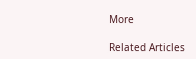More

Related Articles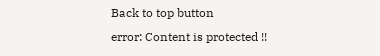Back to top button
error: Content is protected !!